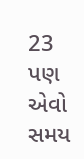23 પણ એવો સમય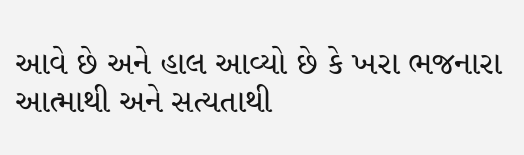આવે છે અને હાલ આવ્યો છે કે ખરા ભજનારા આત્માથી અને સત્યતાથી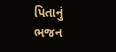પિતાનું ભજન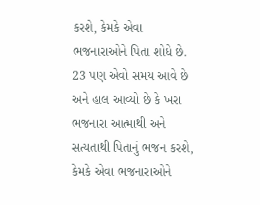કરશે, કેમકે એવા ભજનારાઓને પિતા શોધે છે.
23 પણ એવો સમય આવે છે અને હાલ આવ્યો છે કે ખરા ભજનારા આત્માથી અને સત્યતાથી પિતાનું ભજન કરશે, કેમકે એવા ભજનારાઓને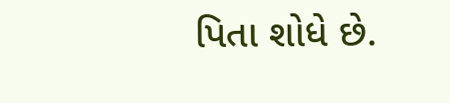પિતા શોધે છે.